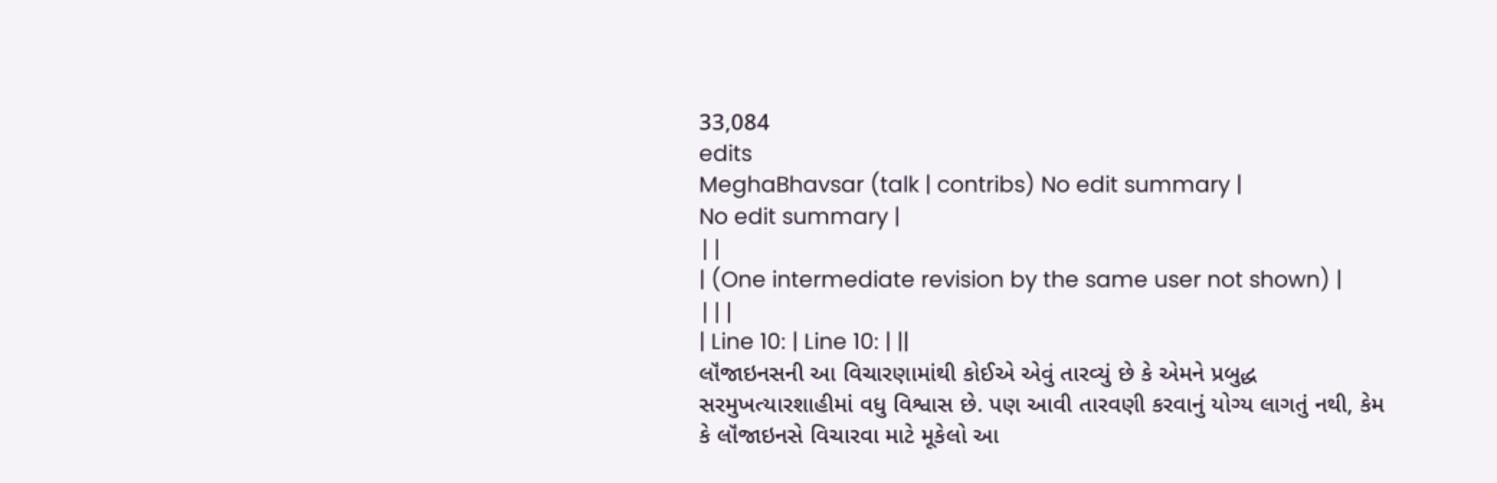33,084
edits
MeghaBhavsar (talk | contribs) No edit summary |
No edit summary |
||
| (One intermediate revision by the same user not shown) | |||
| Line 10: | Line 10: | ||
લૉંજાઇનસની આ વિચારણામાંથી કોઈએ એવું તારવ્યું છે કે એમને પ્રબુદ્ધ સરમુખત્યારશાહીમાં વધુ વિશ્વાસ છે. પણ આવી તારવણી કરવાનું યોગ્ય લાગતું નથી, કેમ કે લૉંજાઇનસે વિચારવા માટે મૂકેલો આ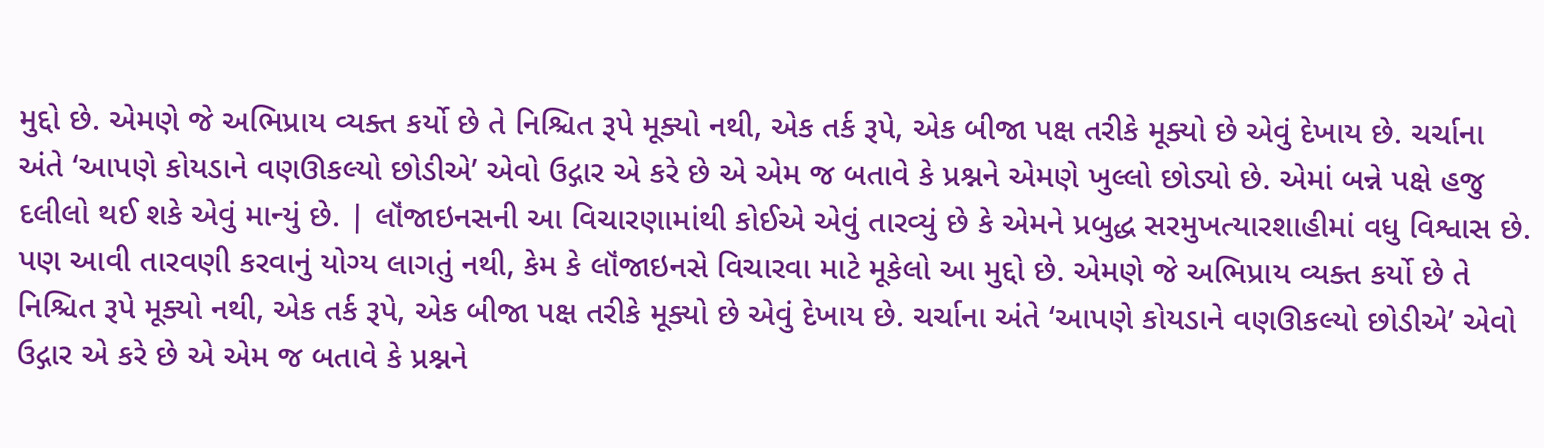મુદ્દો છે. એમણે જે અભિપ્રાય વ્યક્ત કર્યો છે તે નિશ્ચિત રૂપે મૂક્યો નથી, એક તર્ક રૂપે, એક બીજા પક્ષ તરીકે મૂક્યો છે એવું દેખાય છે. ચર્ચાના અંતે ‘આપણે કોયડાને વણઊકલ્યો છોડીએ’ એવો ઉદ્ગાર એ કરે છે એ એમ જ બતાવે કે પ્રશ્નને એમણે ખુલ્લો છોડ્યો છે. એમાં બન્ને પક્ષે હજુ દલીલો થઈ શકે એવું માન્યું છે. | લૉંજાઇનસની આ વિચારણામાંથી કોઈએ એવું તારવ્યું છે કે એમને પ્રબુદ્ધ સરમુખત્યારશાહીમાં વધુ વિશ્વાસ છે. પણ આવી તારવણી કરવાનું યોગ્ય લાગતું નથી, કેમ કે લૉંજાઇનસે વિચારવા માટે મૂકેલો આ મુદ્દો છે. એમણે જે અભિપ્રાય વ્યક્ત કર્યો છે તે નિશ્ચિત રૂપે મૂક્યો નથી, એક તર્ક રૂપે, એક બીજા પક્ષ તરીકે મૂક્યો છે એવું દેખાય છે. ચર્ચાના અંતે ‘આપણે કોયડાને વણઊકલ્યો છોડીએ’ એવો ઉદ્ગાર એ કરે છે એ એમ જ બતાવે કે પ્રશ્નને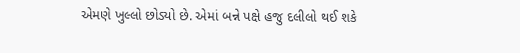એમણે ખુલ્લો છોડ્યો છે. એમાં બન્ને પક્ષે હજુ દલીલો થઈ શકે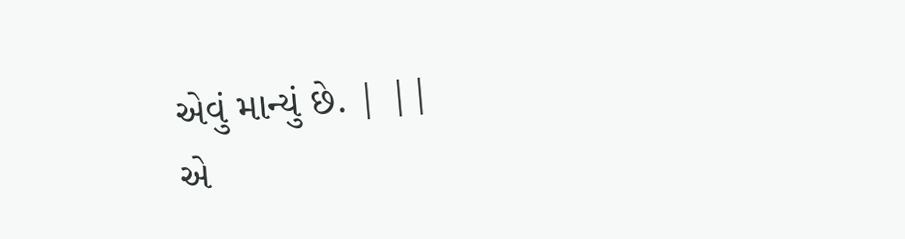એવું માન્યું છે. | ||
એ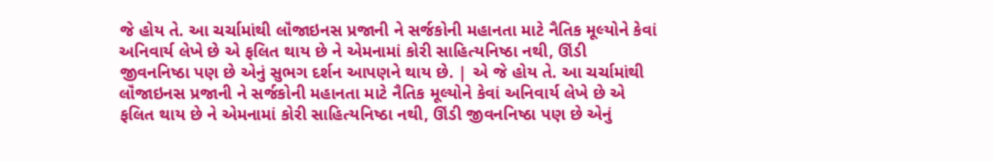જે હોય તે. આ ચર્ચામાંથી લૉંજાઇનસ પ્રજાની ને સર્જકોની મહાનતા માટે નૈતિક મૂલ્યોને કેવાં અનિવાર્ય લેખે છે એ ફલિત થાય છે ને એમનામાં કોરી સાહિત્યનિષ્ઠા નથી, ઊંડી જીવનનિષ્ઠા પણ છે એનું સુભગ દર્શન આપણને થાય છે. | એ જે હોય તે. આ ચર્ચામાંથી લૉંજાઇનસ પ્રજાની ને સર્જકોની મહાનતા માટે નૈતિક મૂલ્યોને કેવાં અનિવાર્ય લેખે છે એ ફલિત થાય છે ને એમનામાં કોરી સાહિત્યનિષ્ઠા નથી, ઊંડી જીવનનિષ્ઠા પણ છે એનું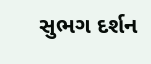સુભગ દર્શન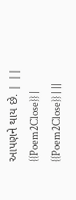આપણને થાય છે. | ||
{{Poem2Close}} | {{Poem2Close}} | ||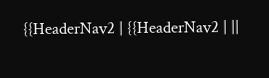{{HeaderNav2 | {{HeaderNav2 | ||